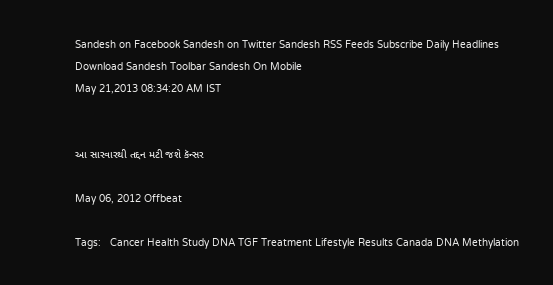Sandesh on Facebook Sandesh on Twitter Sandesh RSS Feeds Subscribe Daily Headlines Download Sandesh Toolbar Sandesh On Mobile
May 21,2013 08:34:20 AM IST


આ સારવારથી તદ્દન મટી જશે કૅન્સર

May 06, 2012 Offbeat

Tags:   Cancer Health Study DNA TGF Treatment Lifestyle Results Canada DNA Methylation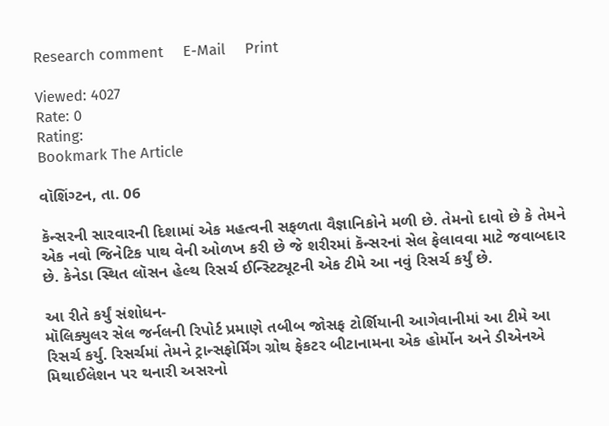Research comment     E-Mail     Print

Viewed: 4027
Rate: 0
Rating:
Bookmark The Article

વૉશિંગ્ટન, તા. 06

કૅન્સરની સારવારની દિશામાં એક મહત્વની સફળતા વૈજ્ઞાનિકોને મળી છે. તેમનો દાવો છે કે તેમને એક નવો જિનેટિક પાથ વેની ઓળખ કરી છે જે શરીરમાં કૅન્સરનાં સેલ ફેલાવવા માટે જવાબદાર છે. કેનેડા સ્થિત લૉસન હેલ્થ રિસર્ચ ઈન્સ્ટિટ્યૂટની એક ટીમે આ નવું રિસર્ચ કર્યું છે.

આ રીતે કર્યું સંશોધન-
મૉલિક્યુલર સેલ જર્નલની રિપોર્ટ પ્રમાણે તબીબ જોસફ ટોર્શિયાની આગેવાનીમાં આ ટીમે આ રિસર્ચ કર્યુ. રિસર્ચમાં તેમને ટ્રાન્સફોર્મિંગ ગ્રોથ ફેકટર બીટાનામના એક હોર્મોન અને ડીએનએ મિથાઈલેશન પર થનારી અસરનો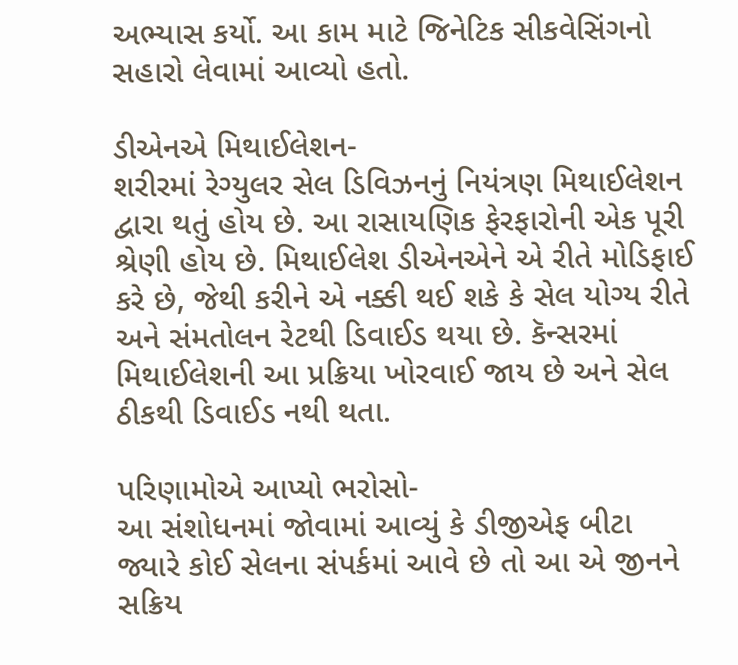અભ્યાસ કર્યો. આ કામ માટે જિનેટિક સીકવેસિંગનો સહારો લેવામાં આવ્યો હતો.

ડીએનએ મિથાઈલેશન-
શરીરમાં રેગ્યુલર સેલ ડિવિઝનનું નિયંત્રણ મિથાઈલેશન દ્વારા થતું હોય છે. આ રાસાયણિક ફેરફારોની એક પૂરી શ્રેણી હોય છે. મિથાઈલેશ ડીએનએને એ રીતે મોડિફાઈ કરે છે, જેથી કરીને એ નક્કી થઈ શકે કે સેલ યોગ્ય રીતે અને સંમતોલન રેટથી ડિવાઈડ થયા છે. કૅન્સરમાં મિથાઈલેશની આ પ્રક્રિયા ખોરવાઈ જાય છે અને સેલ ઠીકથી ડિવાઈડ નથી થતા.

પરિણામોએ આપ્યો ભરોસો-
આ સંશોધનમાં જોવામાં આવ્યું કે ડીજીએફ બીટા જ્યારે કોઈ સેલના સંપર્કમાં આવે છે તો આ એ જીનને સક્રિય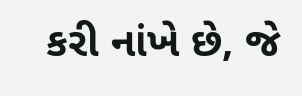કરી નાંખે છે, જે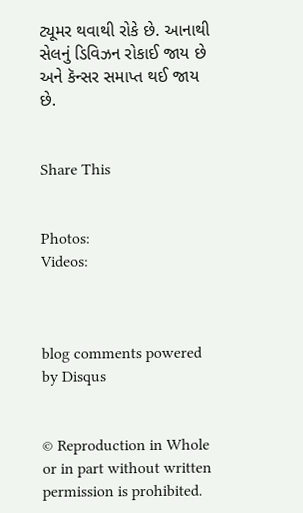ટ્યૂમર થવાથી રોકે છે. આનાથી સેલનું ડિવિઝન રોકાઈ જાય છે અને કૅન્સર સમાપ્ત થઈ જાય છે.


Share This


Photos:
Videos:



blog comments powered by Disqus


© Reproduction in Whole or in part without written permission is prohibited.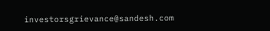investorsgrievance@sandesh.com